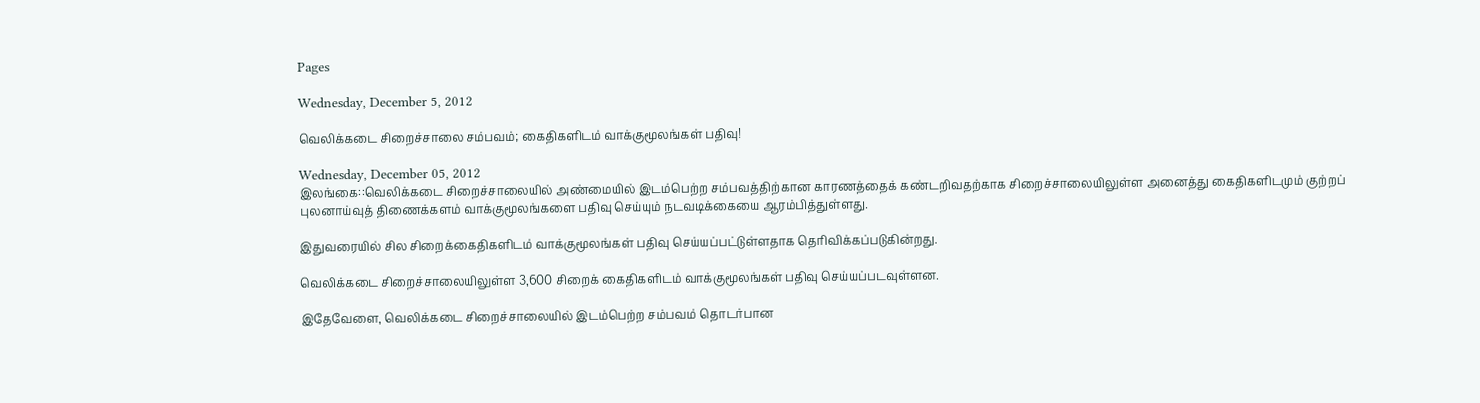Pages

Wednesday, December 5, 2012

வெலிக்கடை சிறைச்சாலை சம்பவம்; கைதிகளிடம் வாக்குமூலங்கள் பதிவு!

Wednesday, December 05, 2012
இலங்கை::வெலிக்கடை சிறைச்சாலையில் அண்மையில் இடம்பெற்ற சம்பவத்திற்கான காரணத்தைக் கண்டறிவதற்காக சிறைச்சாலையிலுள்ள அனைத்து கைதிகளிடமும் குற்றப் புலனாய்வுத் திணைக்களம் வாக்குமூலங்களை பதிவு செய்யும் நடவடிக்கையை ஆரம்பித்துள்ளது.

இதுவரையில் சில சிறைக்கைதிகளிடம் வாக்குமூலங்கள் பதிவு செய்யப்பட்டுள்ளதாக தெரிவிக்கப்படுகின்றது.

வெலிக்கடை சிறைச்சாலையிலுள்ள 3,600 சிறைக் கைதிகளிடம் வாக்குமூலங்கள் பதிவு செய்யப்படவுள்ளன.

இதேவேளை, வெலிக்கடை சிறைச்சாலையில் இடம்பெற்ற சம்பவம் தொடர்பான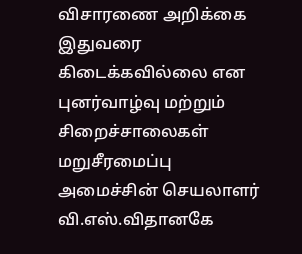விசாரணை அறிக்கை இதுவரை கிடைக்கவில்லை என புனர்வாழ்வு மற்றும் சிறைச்சாலைகள் மறுசீரமைப்பு அமைச்சின் செயலாளர் வி.எஸ்.விதானகே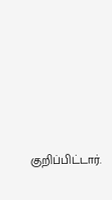குறிப்பிட்டார்.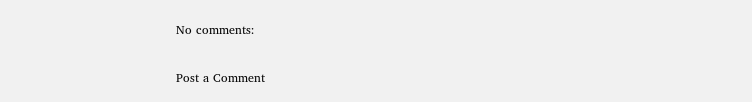No comments:

Post a Comment